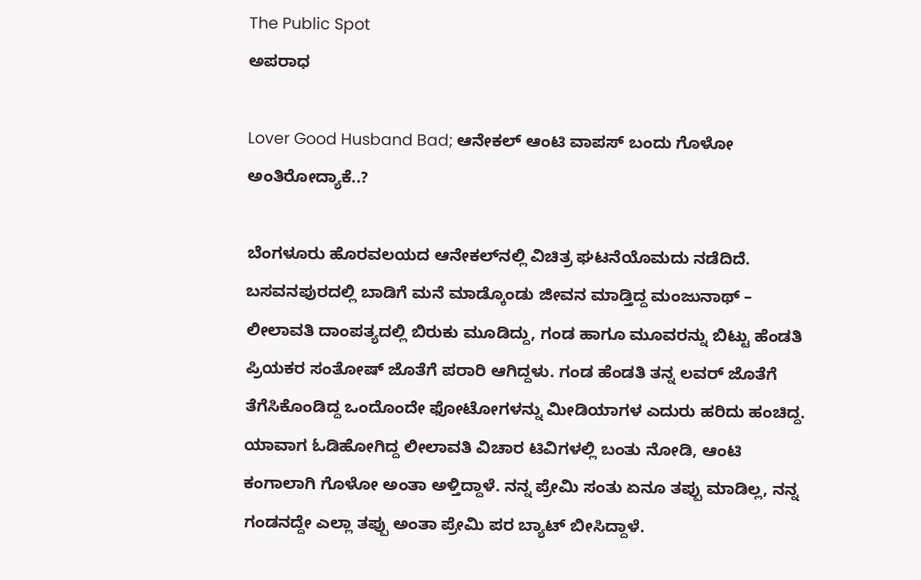The Public Spot
ಅಪರಾಧ

Lover Good Husband Bad; ಆನೇಕಲ್ ಆಂಟಿ ವಾಪಸ್ ಬಂದು ಗೊಳೋ ಅಂತಿರೋದ್ಯಾಕೆ..?

ಬೆಂಗಳೂರು ಹೊರವಲಯದ ಆನೇಕಲ್‌ನಲ್ಲಿ ವಿಚಿತ್ರ ಘಟನೆಯೊಮದು ನಡೆದಿದೆ. ಬಸವನಪುರದಲ್ಲಿ ಬಾಡಿಗೆ ಮನೆ ಮಾಡ್ಕೊಂಡು ಜೀವನ ಮಾಡ್ತಿದ್ದ ಮಂಜುನಾಥ್ – ಲೀಲಾವತಿ ದಾಂಪತ್ಯದಲ್ಲಿ ಬಿರುಕು ಮೂಡಿದ್ದು, ಗಂಡ ಹಾಗೂ ಮೂವರನ್ನು ಬಿಟ್ಟು ಹೆಂಡತಿ ಪ್ರಿಯಕರ ಸಂತೋಷ್ ಜೊತೆಗೆ ಪರಾರಿ ಆಗಿದ್ದಳು. ಗಂಡ ಹೆಂಡತಿ ತನ್ನ ಲವರ್ ಜೊತೆಗೆ ತೆಗೆಸಿಕೊಂಡಿದ್ದ ಒಂದೊಂದೇ ಫೋಟೋಗಳನ್ನು ಮೀಡಿಯಾಗಳ ಎದುರು ಹರಿದು ಹಂಚಿದ್ದ. ಯಾವಾಗ ಓಡಿಹೋಗಿದ್ದ ಲೀಲಾವತಿ ವಿಚಾರ ಟಿವಿಗಳಲ್ಲಿ ಬಂತು ನೋಡಿ, ಆಂಟಿ ಕಂಗಾಲಾಗಿ ಗೊಳೋ ಅಂತಾ ಅಳ್ತಿದ್ದಾಳೆ. ನನ್ನ ಪ್ರೇಮಿ ಸಂತು ಏನೂ ತಪ್ಪು ಮಾಡಿಲ್ಲ, ನನ್ನ ಗಂಡನದ್ದೇ ಎಲ್ಲಾ ತಪ್ಪು ಅಂತಾ ಪ್ರೇಮಿ ಪರ ಬ್ಯಾಟ್ ಬೀಸಿದ್ದಾಳೆ.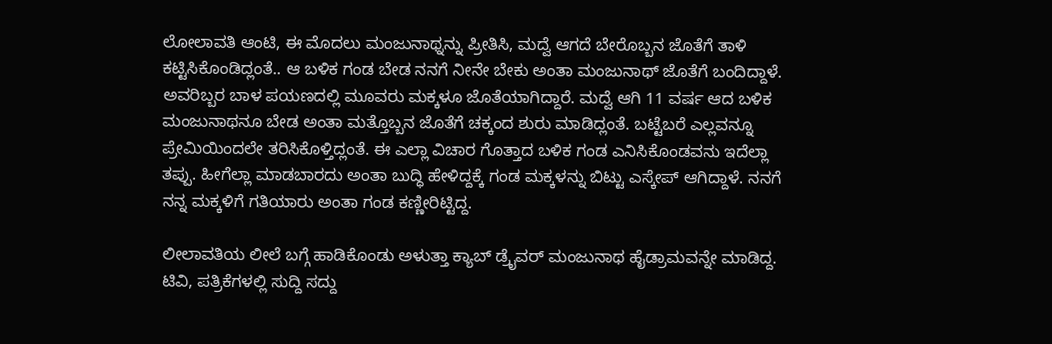ಲೋಲಾವತಿ ಆಂಟಿ, ಈ ಮೊದಲು ಮಂಜುನಾಥ್ನನ್ನು ಪ್ರೀತಿಸಿ, ಮದ್ವೆ ಆಗದೆ ಬೇರೊಬ್ಬನ ಜೊತೆಗೆ ತಾಳಿ ಕಟ್ಟಿಸಿಕೊಂಡಿದ್ಲಂತೆ.. ಆ ಬಳಿಕ ಗಂಡ ಬೇಡ ನನಗೆ ನೀನೇ ಬೇಕು ಅಂತಾ ಮಂಜುನಾಥ್ ಜೊತೆಗೆ ಬಂದಿದ್ದಾಳೆ. ಅವರಿಬ್ಬರ ಬಾಳ ಪಯಣದಲ್ಲಿ ಮೂವರು ಮಕ್ಕಳೂ ಜೊತೆಯಾಗಿದ್ದಾರೆ. ಮದ್ವೆ ಆಗಿ 11 ವರ್ಷ ಆದ ಬಳಿಕ ಮಂಜುನಾಥನೂ ಬೇಡ ಅಂತಾ ಮತ್ತೊಬ್ಬನ ಜೊತೆಗೆ ಚಕ್ಕಂದ ಶುರು ಮಾಡಿದ್ಲಂತೆ. ಬಟ್ಟೆಬರೆ ಎಲ್ಲವನ್ನೂ ಪ್ರೇಮಿಯಿಂದಲೇ ತರಿಸಿಕೊಳ್ತಿದ್ಲಂತೆ. ಈ ಎಲ್ಲಾ ವಿಚಾರ ಗೊತ್ತಾದ ಬಳಿಕ ಗಂಡ ಎನಿಸಿಕೊಂಡವನು ಇದೆಲ್ಲಾ ತಪ್ಪು. ಹೀಗೆಲ್ಲಾ ಮಾಡಬಾರದು ಅಂತಾ ಬುದ್ಧಿ ಹೇಳಿದ್ದಕ್ಕೆ ಗಂಡ ಮಕ್ಕಳನ್ನು ಬಿಟ್ಟು ಎಸ್ಕೇಪ್ ಆಗಿದ್ದಾಳೆ. ನನಗೆ ನನ್ನ ಮಕ್ಕಳಿಗೆ ಗತಿಯಾರು ಅಂತಾ ಗಂಡ ಕಣ್ಣೀರಿಟ್ಟಿದ್ದ.

ಲೀಲಾವತಿಯ ಲೀಲೆ ಬಗ್ಗೆ ಹಾಡಿಕೊಂಡು ಅಳುತ್ತಾ ಕ್ಯಾಬ್ ಡ್ರೈವರ್ ಮಂಜುನಾಥ ಹೈಡ್ರಾಮವನ್ನೇ ಮಾಡಿದ್ದ. ಟಿವಿ, ಪತ್ರಿಕೆಗಳಲ್ಲಿ ಸುದ್ದಿ ಸದ್ದು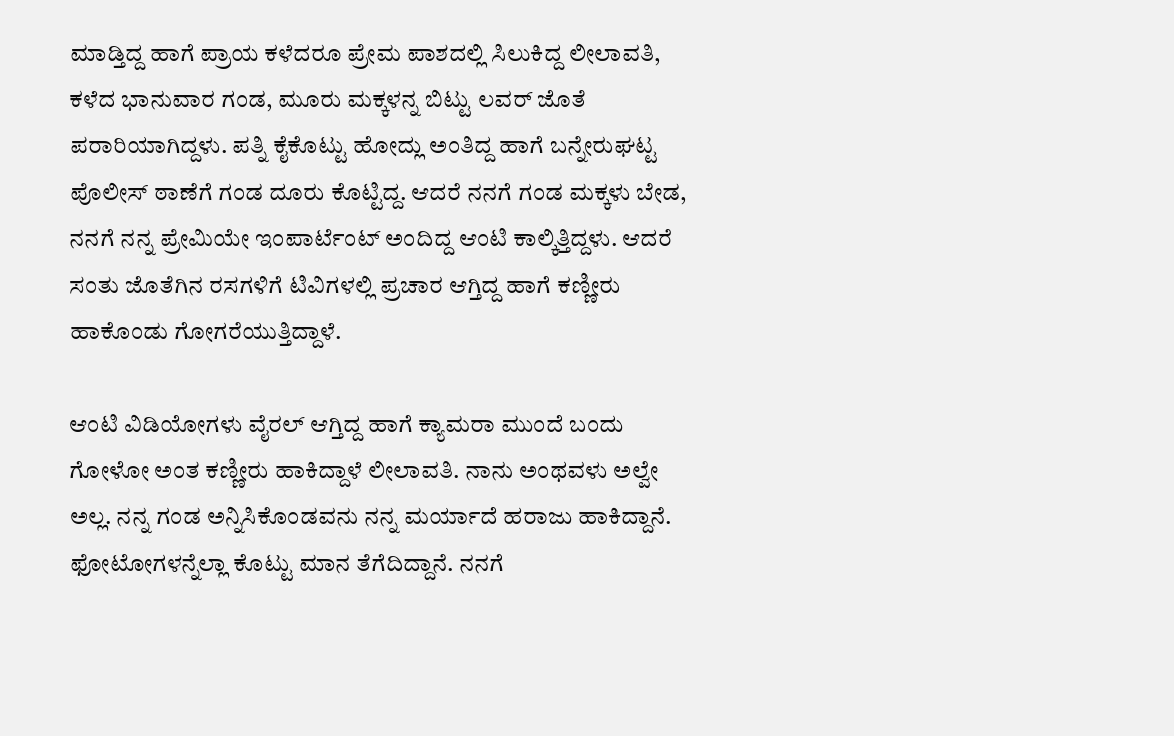ಮಾಡ್ತಿದ್ದ ಹಾಗೆ ಪ್ರಾಯ ಕಳೆದರೂ ಪ್ರೇಮ ಪಾಶದಲ್ಲಿ ಸಿಲುಕಿದ್ದ ಲೀಲಾವತಿ, ಕಳೆದ ಭಾನುವಾರ ಗಂಡ, ಮೂರು ಮಕ್ಕಳನ್ನ ಬಿಟ್ಟು ಲವರ್ ಜೊತೆ ಪರಾರಿಯಾಗಿದ್ದಳು. ಪತ್ನಿ ಕೈಕೊಟ್ಟು ಹೋದ್ಲು ಅಂತಿದ್ದ ಹಾಗೆ ಬನ್ನೇರುಘಟ್ಟ ಪೊಲೀಸ್‌ ಠಾಣೆಗೆ ಗಂಡ ದೂರು ಕೊಟ್ಟಿದ್ದ. ಆದರೆ ನನಗೆ ಗಂಡ ಮಕ್ಕಳು ಬೇಡ, ನನಗೆ ನನ್ನ ಪ್ರೇಮಿಯೇ ಇಂಪಾರ್ಟೆಂಟ್ ಅಂದಿದ್ದ ಆಂಟಿ ಕಾಲ್ಕಿತ್ತಿದ್ದಳು. ಆದರೆ ಸಂತು ಜೊತೆಗಿನ ರಸಗಳಿಗೆ ಟಿವಿಗಳಲ್ಲಿ ಪ್ರಚಾರ ಆಗ್ತಿದ್ದ ಹಾಗೆ ಕಣ್ಣೀರು ಹಾಕೊಂಡು ಗೋಗರೆಯುತ್ತಿದ್ದಾಳೆ.

ಆಂಟಿ ವಿಡಿಯೋಗಳು ವೈರಲ್‌ ಆಗ್ತಿದ್ದ ಹಾಗೆ ಕ್ಯಾಮರಾ ಮುಂದೆ ಬಂದು ಗೋಳೋ ಅಂತ ಕಣ್ಣೀರು ಹಾಕಿದ್ದಾಳೆ ಲೀಲಾವತಿ. ನಾನು ಅಂಥವಳು ಅಲ್ವೇ ಅಲ್ಲ. ನನ್ನ ಗಂಡ ಅನ್ನಿಸಿಕೊಂಡವನು ನನ್ನ ಮರ್ಯಾದೆ ಹರಾಜು ಹಾಕಿದ್ದಾನೆ. ಫೋಟೋಗಳನ್ನೆಲ್ಲಾ ಕೊಟ್ಟು ಮಾನ ತೆಗೆದಿದ್ದಾನೆ. ನನಗೆ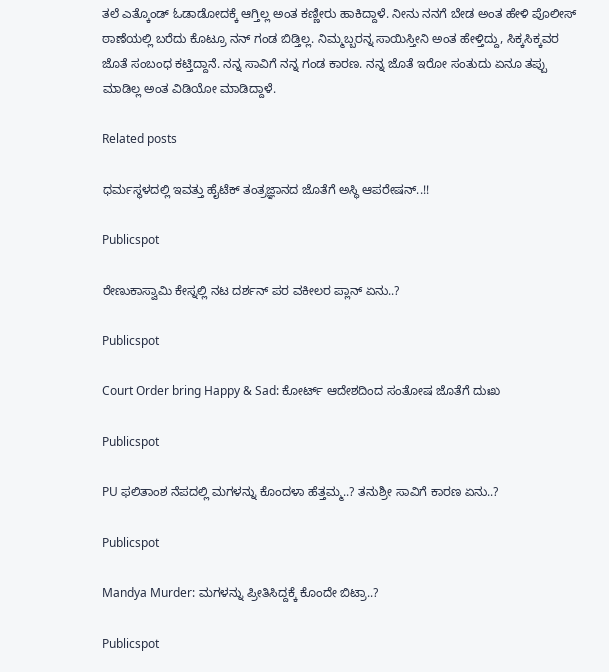ತಲೆ ಎತ್ಕೊಂಡ್‌ ಓಡಾಡೋದಕ್ಕೆ ಆಗ್ತಿಲ್ಲ ಅಂತ ಕಣ್ಣೀರು ಹಾಕಿದ್ದಾಳೆ. ನೀನು ನನಗೆ ಬೇಡ ಅಂತ ಹೇಳಿ ಪೊಲೀಸ್ ಠಾಣೆಯಲ್ಲಿ ಬರೆದು ಕೊಟ್ರೂ ನನ್‌ ಗಂಡ ಬಿಡ್ತಿಲ್ಲ. ನಿಮ್ಮಬ್ಬರನ್ನ ಸಾಯಿಸ್ತೀನಿ ಅಂತ ಹೇಳ್ತಿದ್ದು, ಸಿಕ್ಕಸಿಕ್ಕವರ ಜೊತೆ ಸಂಬಂಧ ಕಟ್ತಿದ್ದಾನೆ. ನನ್ನ ಸಾವಿಗೆ ನನ್ನ ಗಂಡ ಕಾರಣ. ನನ್ನ ಜೊತೆ ಇರೋ ಸಂತುದು ಏನೂ ತಪ್ಪು ಮಾಡಿಲ್ಲ ಅಂತ ವಿಡಿಯೋ ಮಾಡಿದ್ದಾಳೆ.

Related posts

ಧರ್ಮಸ್ಥಳದಲ್ಲಿ ಇವತ್ತು ಹೈಟೆಕ್ ತಂತ್ರಜ್ಞಾನದ ಜೊತೆಗೆ ಅಸ್ಥಿ ಆಪರೇಷನ್..!!

Publicspot

ರೇಣುಕಾಸ್ವಾಮಿ ಕೇಸ್ನಲ್ಲಿ ನಟ ದರ್ಶನ್ ಪರ ವಕೀಲರ ಪ್ಲಾನ್ ಏನು..?

Publicspot

Court Order bring Happy & Sad: ಕೋರ್ಟ್‌ ಆದೇಶದಿಂದ ಸಂತೋಷ ಜೊತೆಗೆ ದುಃಖ

Publicspot

PU ಫಲಿತಾಂಶ ನೆಪದಲ್ಲಿ ಮಗಳನ್ನು ಕೊಂದಳಾ ಹೆತ್ತಮ್ಮ..? ತನುಶ್ರೀ ಸಾವಿಗೆ ಕಾರಣ ಏನು..?

Publicspot

Mandya Murder: ಮಗಳನ್ನು ಪ್ರೀತಿಸಿದ್ದಕ್ಕೆ ಕೊಂದೇ ಬಿಟ್ರಾ..?

Publicspot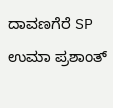ದಾವಣಗೆರೆ SP ಉಮಾ ಪ್ರಶಾಂತ್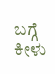ಬಗ್ಗೆ ಕೀಳು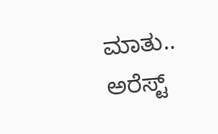ಮಾತು.. ಅರೆಸ್ಟ್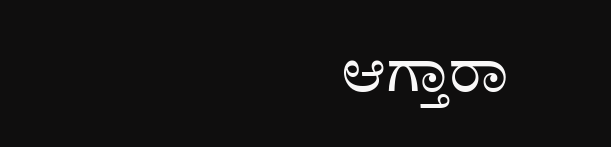ಆಗ್ತಾರಾ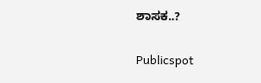ಶಾಸಕ..?

Publicspot